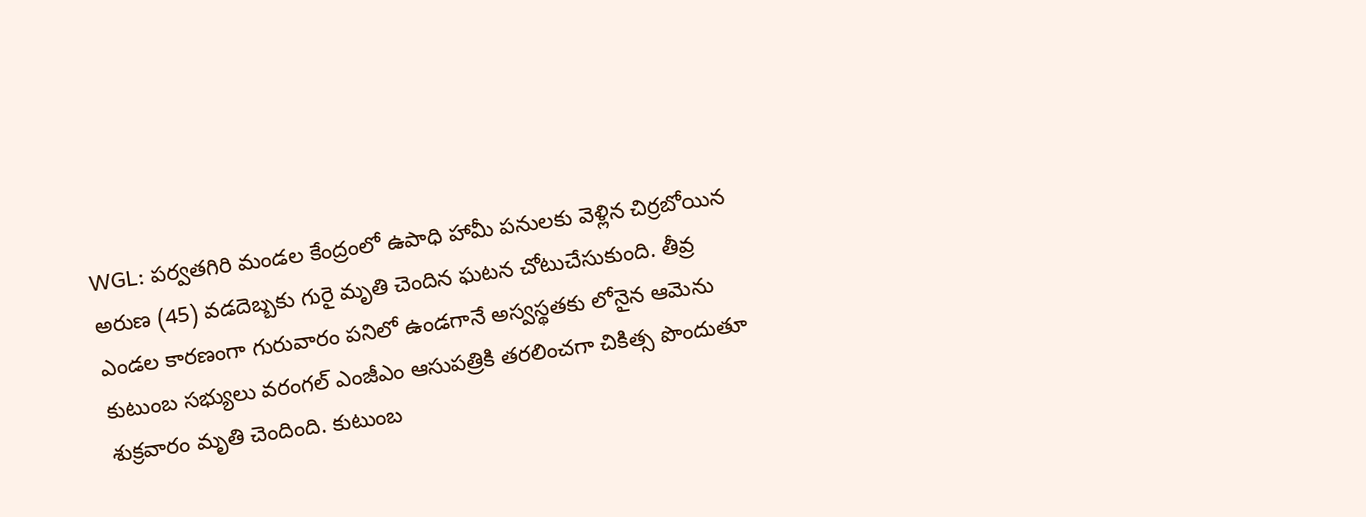WGL: పర్వతగిరి మండల కేంద్రంలో ఉపాధి హామీ పనులకు వెళ్లిన చిర్రబోయిన అరుణ (45) వడదెబ్బకు గురై మృతి చెందిన ఘటన చోటుచేసుకుంది. తీవ్ర ఎండల కారణంగా గురువారం పనిలో ఉండగానే అస్వస్థతకు లోనైన ఆమెను కుటుంబ సభ్యులు వరంగల్ ఎంజీఎం ఆసుపత్రికి తరలించగా చికిత్స పొందుతూ శుక్రవారం మృతి చెందింది. కుటుంబ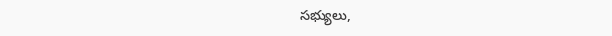సభ్యులు,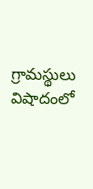గ్రామస్థులు విషాదంలో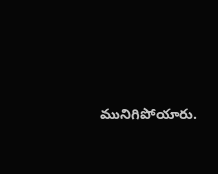మునిగిపోయారు.